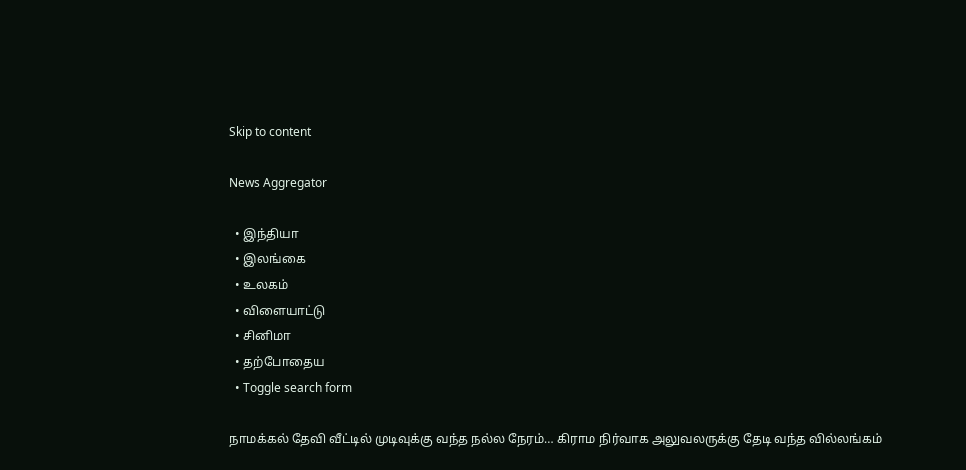Skip to content

News Aggregator

  • இந்தியா
  • இலங்கை
  • உலகம்
  • விளையாட்டு
  • சினிமா
  • தற்போதைய
  • Toggle search form

நாமக்கல் தேவி வீட்டில் முடிவுக்கு வந்த நல்ல நேரம்… கிராம நிர்வாக அலுவலருக்கு தேடி வந்த வில்லங்கம்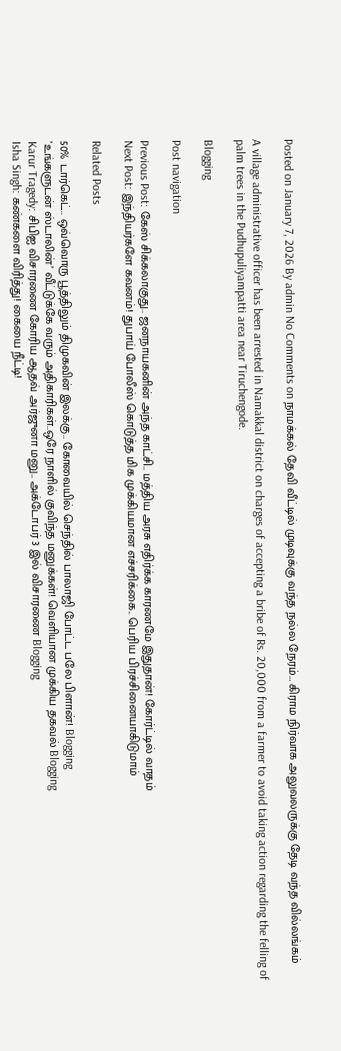Posted on January 7, 2026 By admin No Comments on நாமக்கல் தேவி வீட்டில் முடிவுக்கு வந்த நல்ல நேரம்… கிராம நிர்வாக அலுவலருக்கு தேடி வந்த வில்லங்கம்

A village administrative officer has been arrested in Namakkal district on charges of accepting a bribe of Rs. 20,000 from a farmer to avoid taking action regarding the felling of palm trees in the Pudhupuliyampatti area near Tiruchengode.

Blogging

Post navigation

Previous Post: கேஸ் சிக்கலாகுது.. ஜனநாயகனின் அந்த காட்சி.. மத்திய அரசு எதிர்க்க காரணமே இதுதான்! கோர்ட்டில் வாதம்
Next Post: இந்தியர்களே கவனம்! துபாய் போலீஸ் கொடுத்த மிக முக்கியமான எச்சரிக்கை.. பெரிய பிரச்சினையாகிடுமாம்

Related Posts

50% டார்கெட்.. ஒவ்வொரு பூத்திலும் திமுகவின் இலக்கு.. கோவையில் செந்தில் பாலாஜி போட்ட பலே பிளான்! Blogging
’உங்களுடன் ஸ்டாலின்’ வீட்டுக்கே வரும் அதிகாரிகள்..ஒரே நாளில் குவிந்த மனுக்கள்! வெளியான முக்கிய தகவல் Blogging
Karur Tragedy: சிபிஐ விசாரணை கோரிய ஆதவ் அர்ஜுனா மனு.. அக்டோபர் 3 இல் விசாரணை Blogging
Isha Singh: கண்களை விரித்து! கையை நீட்டி!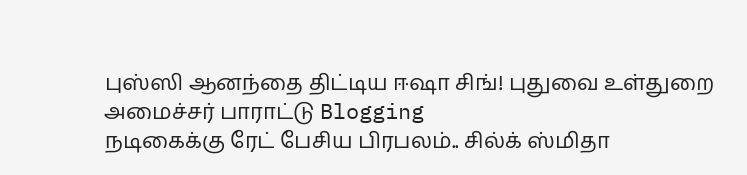புஸ்ஸி ஆனந்தை திட்டிய ஈஷா சிங்! புதுவை உள்துறை அமைச்சர் பாராட்டு Blogging
நடிகைக்கு ரேட் பேசிய பிரபலம்.. சில்க் ஸ்மிதா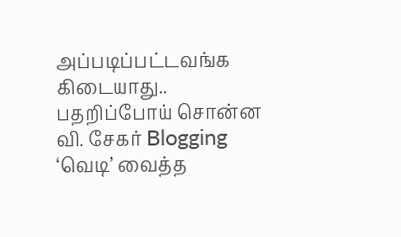அப்படிப்பட்டவங்க கிடையாது.. பதறிப்போய் சொன்ன வி. சேகர் Blogging
‘வெடி’ வைத்த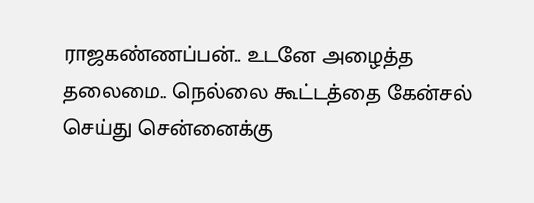ராஜகண்ணப்பன்.. உடனே அழைத்த தலைமை.. நெல்லை கூட்டத்தை கேன்சல் செய்து சென்னைக்கு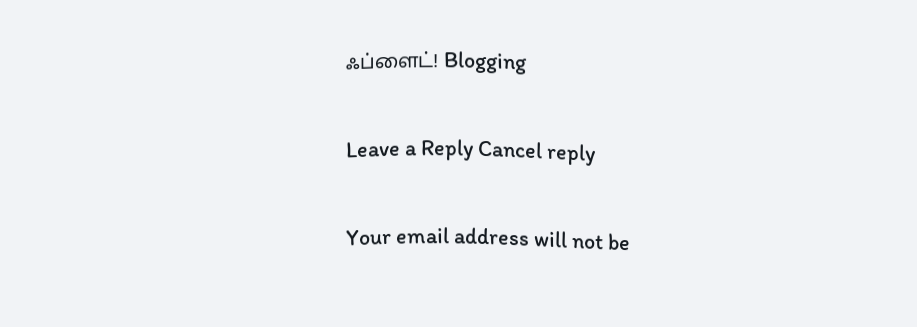ஃப்ளைட்! Blogging

Leave a Reply Cancel reply

Your email address will not be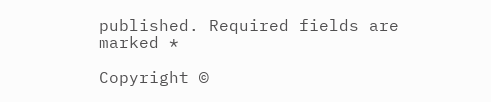published. Required fields are marked *

Copyright ©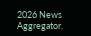2026 News Aggregator.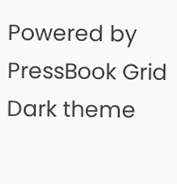Powered by PressBook Grid Dark theme